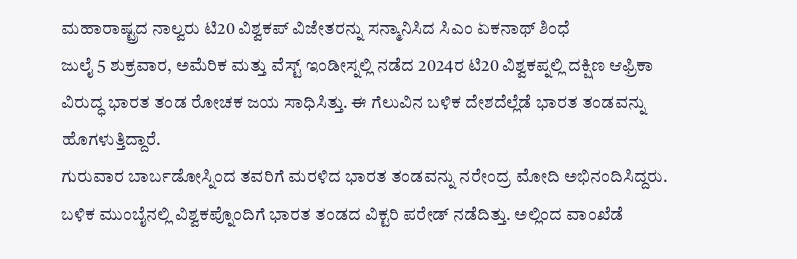ಮಹಾರಾಷ್ಟ್ರದ ನಾಲ್ವರು ಟಿ20 ವಿಶ್ವಕಪ್ ವಿಜೇತರನ್ನು ಸನ್ಮಾನಿಸಿದ ಸಿಎಂ ಏಕನಾಥ್ ಶಿಂಧೆ
ಜುಲೈ 5 ಶುಕ್ರವಾರ, ಅಮೆರಿಕ ಮತ್ತು ವೆಸ್ಟ್ ಇಂಡೀಸ್ನಲ್ಲಿ ನಡೆದ 2024ರ ಟಿ20 ವಿಶ್ವಕಪ್ನಲ್ಲಿ ದಕ್ಷಿಣ ಆಫ್ರಿಕಾ ವಿರುದ್ಧ ಭಾರತ ತಂಡ ರೋಚಕ ಜಯ ಸಾಧಿಸಿತ್ತು. ಈ ಗೆಲುವಿನ ಬಳಿಕ ದೇಶದೆಲ್ಲೆಡೆ ಭಾರತ ತಂಡವನ್ನು ಹೊಗಳುತ್ತಿದ್ದಾರೆ.
ಗುರುವಾರ ಬಾರ್ಬಡೋಸ್ನಿಂದ ತವರಿಗೆ ಮರಳಿದ ಭಾರತ ತಂಡವನ್ನು ನರೇಂದ್ರ ಮೋದಿ ಅಭಿನಂದಿಸಿದ್ದರು. ಬಳಿಕ ಮುಂಬೈನಲ್ಲಿ ವಿಶ್ವಕಪ್ನೊಂದಿಗೆ ಭಾರತ ತಂಡದ ವಿಕ್ಟರಿ ಪರೇಡ್ ನಡೆದಿತ್ತು. ಅಲ್ಲಿಂದ ವಾಂಖೆಡೆ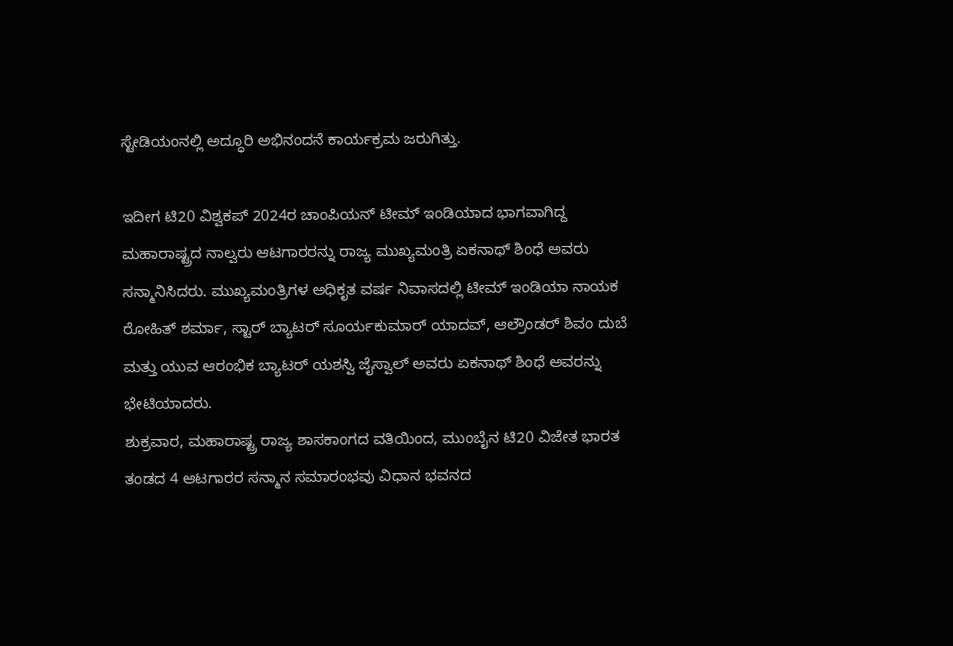ಸ್ಟೇಡಿಯಂನಲ್ಲಿ ಅದ್ಧೂರಿ ಅಭಿನಂದನೆ ಕಾರ್ಯಕ್ರಮ ಜರುಗಿತ್ತು.

ಇದೀಗ ಟಿ20 ವಿಶ್ವಕಪ್ 2024ರ ಚಾಂಪಿಯನ್ ಟೀಮ್ ಇಂಡಿಯಾದ ಭಾಗವಾಗಿದ್ದ ಮಹಾರಾಷ್ಟ್ರದ ನಾಲ್ವರು ಆಟಗಾರರನ್ನು ರಾಜ್ಯ ಮುಖ್ಯಮಂತ್ರಿ ಏಕನಾಥ್ ಶಿಂಧೆ ಅವರು ಸನ್ಮಾನಿಸಿದರು. ಮುಖ್ಯಮಂತ್ರಿಗಳ ಅಧಿಕೃತ ವರ್ಷ ನಿವಾಸದಲ್ಲಿ ಟೀಮ್ ಇಂಡಿಯಾ ನಾಯಕ ರೋಹಿತ್ ಶರ್ಮಾ, ಸ್ಟಾರ್ ಬ್ಯಾಟರ್ ಸೂರ್ಯಕುಮಾರ್ ಯಾದವ್, ಆಲ್ರೌಂಡರ್ ಶಿವಂ ದುಬೆ ಮತ್ತು ಯುವ ಆರಂಭಿಕ ಬ್ಯಾಟರ್ ಯಶಸ್ವಿ ಜೈಸ್ವಾಲ್ ಅವರು ಏಕನಾಥ್ ಶಿಂಧೆ ಅವರನ್ನು ಭೇಟಿಯಾದರು.
ಶುಕ್ರವಾರ, ಮಹಾರಾಷ್ಟ್ರ ರಾಜ್ಯ ಶಾಸಕಾಂಗದ ವತಿಯಿಂದ, ಮುಂಬೈನ ಟಿ20 ವಿಜೇತ ಭಾರತ ತಂಡದ 4 ಆಟಗಾರರ ಸನ್ಮಾನ ಸಮಾರಂಭವು ವಿಧಾನ ಭವನದ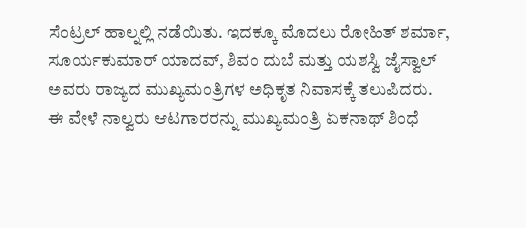ಸೆಂಟ್ರಲ್ ಹಾಲ್ನಲ್ಲಿ ನಡೆಯಿತು. ಇದಕ್ಕೂ ಮೊದಲು ರೋಹಿತ್ ಶರ್ಮಾ, ಸೂರ್ಯಕುಮಾರ್ ಯಾದವ್, ಶಿವಂ ದುಬೆ ಮತ್ತು ಯಶಸ್ವಿ ಜೈಸ್ವಾಲ್ ಅವರು ರಾಜ್ಯದ ಮುಖ್ಯಮಂತ್ರಿಗಳ ಅಧಿಕೃತ ನಿವಾಸಕ್ಕೆ ತಲುಪಿದರು.
ಈ ವೇಳೆ ನಾಲ್ವರು ಆಟಗಾರರನ್ನು ಮುಖ್ಯಮಂತ್ರಿ ಏಕನಾಥ್ ಶಿಂಧೆ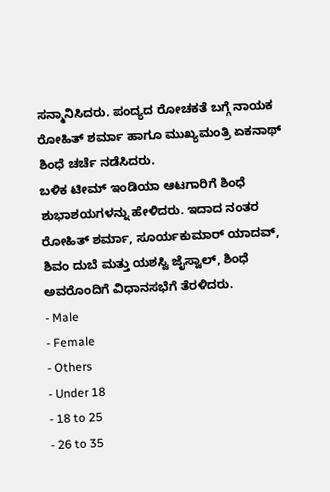ಸನ್ಮಾನಿಸಿದರು. ಪಂದ್ಯದ ರೋಚಕತೆ ಬಗ್ಗೆ ನಾಯಕ ರೋಹಿತ್ ಶರ್ಮಾ ಹಾಗೂ ಮುಖ್ಯಮಂತ್ರಿ ಏಕನಾಥ್ ಶಿಂಧೆ ಚರ್ಚೆ ನಡೆಸಿದರು.
ಬಳಿಕ ಟೀಮ್ ಇಂಡಿಯಾ ಆಟಗಾರಿಗೆ ಶಿಂಧೆ ಶುಭಾಶಯಗಳನ್ನು ಹೇಳಿದರು. ಇದಾದ ನಂತರ ರೋಹಿತ್ ಶರ್ಮಾ, ಸೂರ್ಯಕುಮಾರ್ ಯಾದವ್, ಶಿವಂ ದುಬೆ ಮತ್ತು ಯಶಸ್ವಿ ಜೈಸ್ವಾಲ್, ಶಿಂಧೆ ಅವರೊಂದಿಗೆ ವಿಧಾನಸಭೆಗೆ ತೆರಳಿದರು.
- Male
- Female
- Others
- Under 18
- 18 to 25
- 26 to 35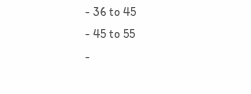- 36 to 45
- 45 to 55
-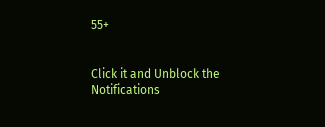55+


Click it and Unblock the Notifications